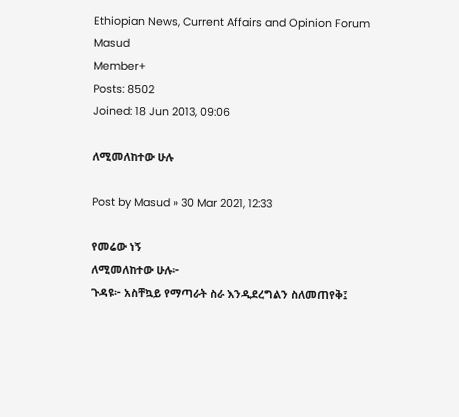Ethiopian News, Current Affairs and Opinion Forum
Masud
Member+
Posts: 8502
Joined: 18 Jun 2013, 09:06

ለሚመለከተው ሁሉ

Post by Masud » 30 Mar 2021, 12:33

የመሬው ነኝ
ለሚመለከተው ሁሉ፦
ጉዳዩ፦ አስቸኳይ የማጣራት ስራ እንዲደረግልን ስለመጠየቅ፤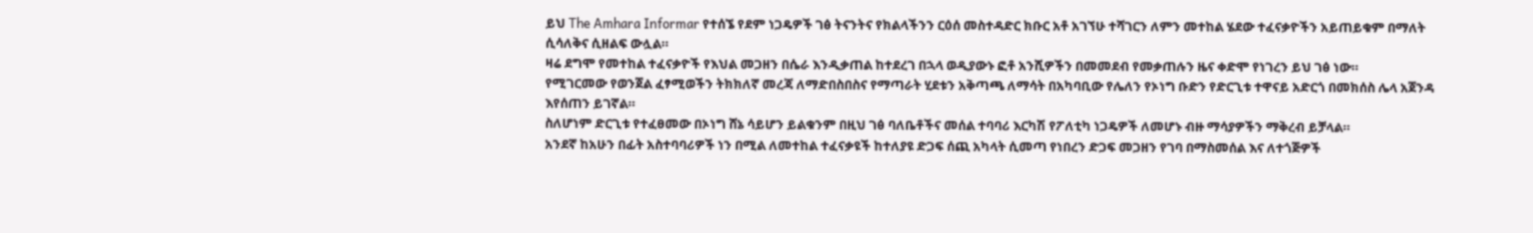ይህ The Amhara Informar የተሰኜ የደም ነጋዴዎች ገፅ ትናንትና የክልላችንን ርዕሰ መስተዳድር ክቡር አቶ አገኘሁ ተሻገርን ለምን መተከል ሄደው ተፈናቃዮችን አይጠይቁም በማለት ሲሳለቅና ሲዘልፍ ውሏል።
ዛሬ ደግሞ የመተከል ተፈናቃዮች የእህል መጋዘን በሴራ እንዲቃጠል ከተደረገ በኋላ ወዲያውኑ ፎቶ አንሺዎችን በመመደብ የመቃጠሉን ዜና ቀድሞ የነገረን ይህ ገፅ ነው።
የሚገርመው የወንጀል ፈፃሚወችን ትክክለኛ መረጃ ለማድበስበስና የማጣራት ሂደቱን አቅጣጫ ለማሳት በአካባቢው የሌለን የኦነግ ቡድን የድርጊቱ ተዋናይ አድርጎ በመክሰስ ሌላ አጀንዳ እየሰጠን ይገኛል።
ስለሆነም ድርጊቱ የተፈፀመው በኦነግ ሸኔ ሳይሆን ይልቁንም በዚህ ገፅ ባለቤቶችና መሰል ተባባሪ እርካሽ የፖለቲካ ነጋዴዎች ለመሆኑ ብዙ ማሳያዎችን ማቅረብ ይቻላል።
አንደኛ ከአሁን በፊት አስተባባሪዎች ነን በሚል ለመተከል ተፈናቃዩች ከተለያዩ ድጋፍ ሰጪ አካላት ሲመጣ የነበረን ድጋፍ መጋዘን የገባ በማስመሰል እና ለተጎጅዎች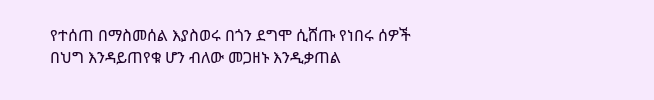የተሰጠ በማስመሰል እያስወሩ በጎን ደግሞ ሲሸጡ የነበሩ ሰዎች በህግ እንዳይጠየቁ ሆን ብለው መጋዘኑ እንዲቃጠል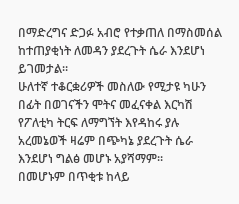በማድረግና ድጋፉ አብሮ የተቃጠለ በማስመሰል ከተጠያቂነት ለመዳን ያደረጉት ሴራ እንደሆነ ይገመታል።
ሁለተኛ ተቆርቋሪዎች መስለው የሚታዩ ካሁን በፊት በወገናችን ሞትና መፈናቀል እርካሽ የፖለቲካ ትርፍ ለማግኘት እየዳከሩ ያሉ አረመኔወች ዛሬም በጭካኔ ያደረጉት ሴራ እንደሆነ ግልፅ መሆኑ አያሻማም።
በመሆኑም በጥቂቱ ከላይ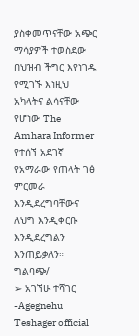ያስቀመጥናቸው አጭር ማሳያዎች ተወስደው በህዝብ ችግር እየነገዱ የሚገኙ እነዚህ አካላትና ልሳናቸው የሆነው The Amhara Informer የተሰኘ አደገኛ የአማራው የጠላት ገፅ ምርመራ እንዲደረግባቸውና ለህግ እንዲቀርቡ እንዲደረግልን እንጠይቃለን።
ግልባጭ/
➢ አገኘሁ ተሻገር -Agegnehu Teshager official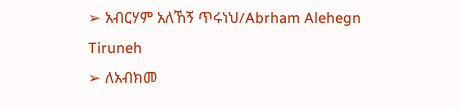➢ አብርሃም አለኸኝ ጥሩነህ/Abrham Alehegn Tiruneh
➢ ለአብክመ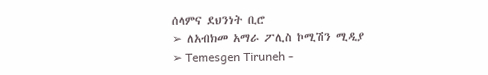ሰላምና ደህንነት ቢሮ
➢ ለአብክመ አማራ ፖሊስ ኮሚሽን ሚዲያ
➢ Temesgen Tiruneh -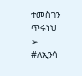ተመስገን ጥሩነህ
➢ #ለኢንሳ